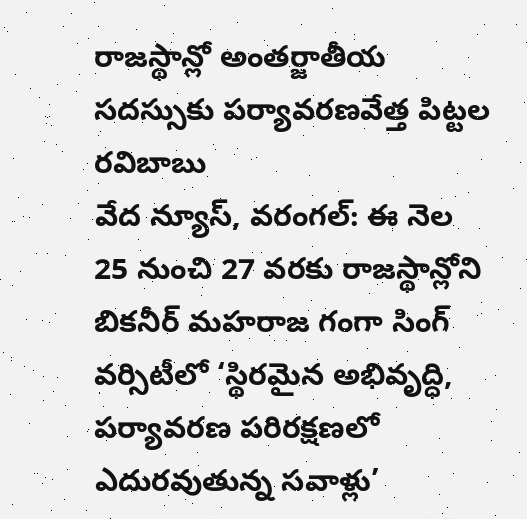రాజస్థాన్లో అంతర్జాతీయ సదస్సుకు పర్యావరణవేత్త పిట్టల రవిబాబు
వేద న్యూస్, వరంగల్: ఈ నెల 25 నుంచి 27 వరకు రాజస్థాన్లోని బికనీర్ మహరాజ గంగా సింగ్ వర్సిటీలో ‘స్థిరమైన అభివృద్ధి, పర్యావరణ పరిరక్షణలో ఎదురవుతున్న సవాళ్లు’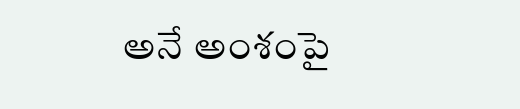అనే అంశంపై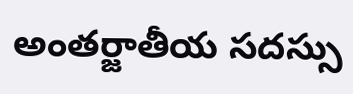అంతర్జాతీయ సదస్సు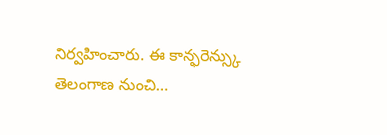నిర్వహించారు. ఈ కాన్ఫరెన్స్కు తెలంగాణ నుంచి…